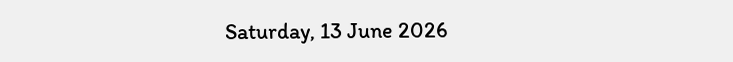Saturday, 13 June 2026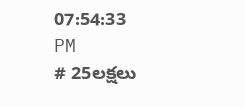07:54:33 PM
# 25లక్షలు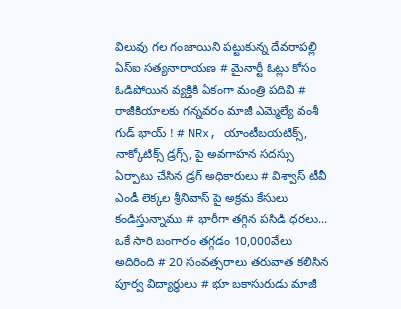విలువు గల గంజాయిని పట్టుకున్న దేవరాపల్లి ఏస్ఐ సత్యనారాయణ # మైనార్టీ ఓట్లు కోసం ఓడిపోయిన వ్యక్తికి ఏకంగా మంత్రి పదివి # రాజీకియాలకు గన్నవరం మాజీ ఎమ్మెల్యే వంశీ గుడ్ భాయ్ ! # NRx, యాంటీబయటిక్స్, నాక్కోటిక్స్ డ్రగ్స్, పై అవగాహన సదస్సు ఏర్పాటు చేసిన డ్రగ్ అధికారులు # విశ్వాస్ టీవీ ఎండీ లెక్కల శ్రీనివాస్ పై అక్రమ కేసులు కండిస్తున్నాము # భారీగా తగ్గిన పసిడి ధరలు... ఒకే సారి బంగారం తగ్గడం 10,000వేలు అదిరింది # 20 సంవత్సరాలు తరువాత కలిసిన పూర్వ విద్యార్ధులు # భూ బకాసురుడు మాజీ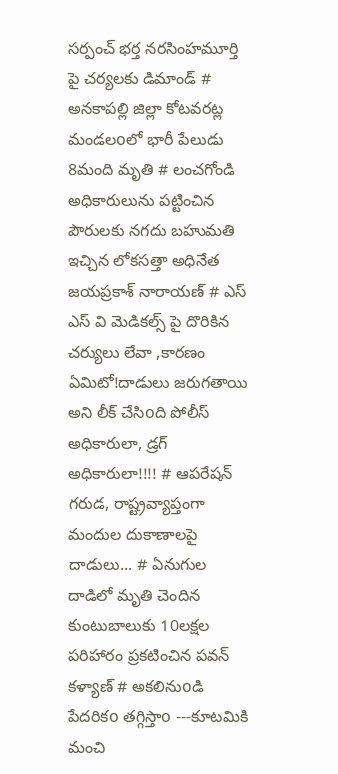సర్పంచ్ భర్త నరసింహమూర్తి పై చర్యలకు డిమాండ్ # అనకాపల్లి జిల్లా కోటవరట్ల మండలoలో భారీ పేలుడు 8మంది మృతి # లంచగోండి అధికారులును పట్టించిన పౌరులకు నగదు బహుమతి ఇచ్చిన లోకసత్తా అధినేత జయప్రకాశ్ నారాయణ్ # ఎస్ ఎస్ వి మెడికల్స్ పై దొరికిన చర్యులు లేవా ,కారణం ఏమిటో!దాడులు జరుగతాయి అని లీక్ చేసిoది పోలీస్ అధికారులా, డ్రగ్ అధికారులా!!!! # ఆపరేషన్ గరుడ, రాష్ట్రవ్యాప్తంగా మందుల దుకాణాలపై దాడులు... # ఏనుగుల దాడిలో మృతి చెందిన కుంటుబాలుకు 10లక్షల పరిహారం ప్రకటించిన పవన్ కళ్యాణ్ # అకలినుoడి పేదరికo తగ్గిస్తాo ---కూటమికి మంచి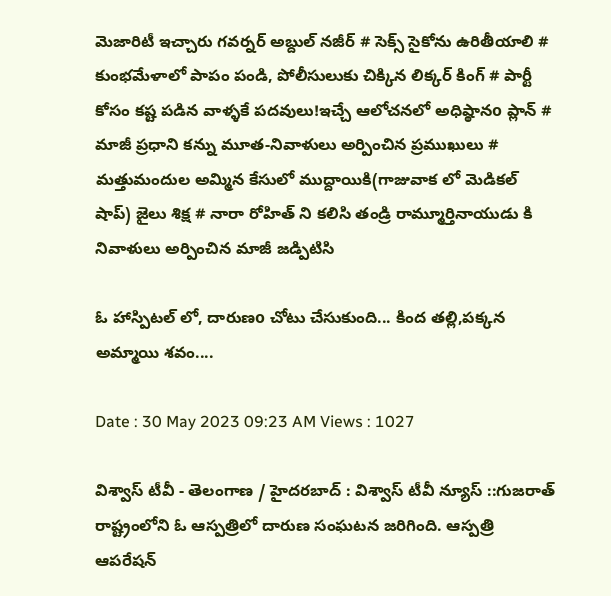మెజారిటీ ఇచ్చారు గవర్నర్‌ అబ్దుల్ నజీర్ # సెక్స్ సైకోను ఉరితీయాలి # కుంభమేళాలో పాపం పండి, పోలీసులుకు చిక్కిన లిక్కర్ కింగ్ # పార్టీ కోసం కష్ట పడిన వాళ్ళకే పదవులు!ఇచ్చే ఆలోచనలో అధిష్ఠానo ప్లాన్ # మాజీ ప్రధాని కన్ను మూత-నివాళులు అర్పించిన ప్రముఖులు # మత్తుమందుల అమ్మిన కేసులో ముద్దాయికి(గాజువాక లో మెడికల్ షాప్) జైలు శిక్ష # నారా రోహిత్ ని కలిసి తండ్రి రామ్మూర్తినాయుడు కి నివాళులు అర్పించిన మాజీ జడ్పిటిసి

ఓ హాస్పిటల్ లో, దారుణo చోటు చేసుకుంది... కింద తల్లి,పక్కన అమ్మాయి శవం....

Date : 30 May 2023 09:23 AM Views : 1027

విశ్వాస్ టీవీ - తెలంగాణ / హైదరబాద్ : విశ్వాస్ టీవీ న్యూస్ ::గుజరాత్ రాష్ట్రంలోని ఓ ఆస్పత్రిలో దారుణ సంఘటన జరిగింది. ఆస్పత్రి ఆపరేషన్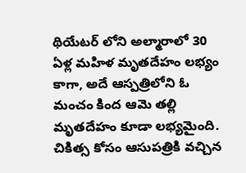థియేటర్ లోని అల్మారాలో 30 ఏళ్ల మహిళ మృతదేహం లభ్యం కాగా, అదే ఆస్పత్రిలోని ఓ మంచం కింద ఆమె తల్లి మృతదేహం కూడా లభ్యమైంది. చికిత్స కోసం ఆసుపత్రికి వచ్చిన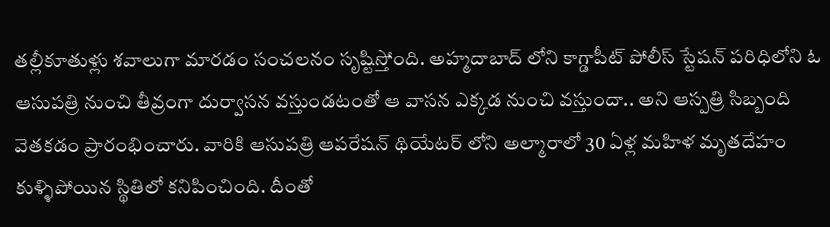తల్లీకూతుళ్లు శవాలుగా మారడం సంచలనం సృష్టిస్తోంది. అహ్మదాబాద్ లోని కాగ్డాపీట్ పోలీస్ స్టేషన్ పరిధిలోని ఓ ఆసుపత్రి నుంచి తీవ్రంగా దుర్వాసన వస్తుండటంతో ఆ వాసన ఎక్కడ నుంచి వస్తుందా.. అని ఆస్పత్రి సిబ్బంది వెతకడం ప్రారంభించారు. వారికి ఆసుపత్రి ఆపరేషన్ థియేటర్ లోని అల్మారాలో 30 ఏళ్ల మహిళ మృతదేహం కుళ్ళిపోయిన స్థితిలో కనిపించింది. దీంతో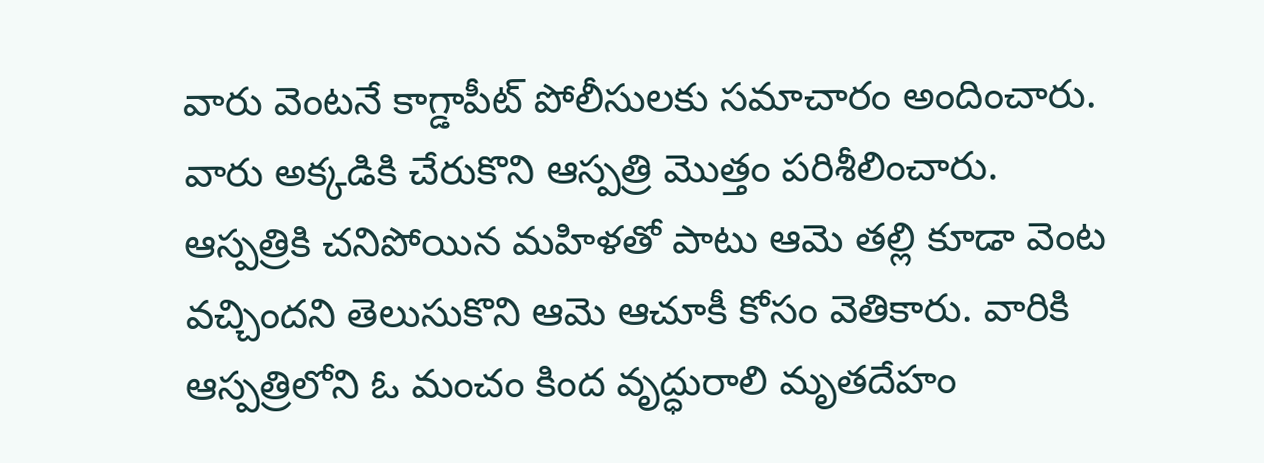వారు వెంటనే కాగ్డాపీట్ పోలీసులకు సమాచారం అందించారు. వారు అక్కడికి చేరుకొని ఆస్పత్రి మొత్తం పరిశీలించారు. ఆస్పత్రికి చనిపోయిన మహిళతో పాటు ఆమె తల్లి కూడా వెంట వచ్చిందని తెలుసుకొని ఆమె ఆచూకీ కోసం వెతికారు. వారికి ఆస్పత్రిలోని ఓ మంచం కింద వృద్ధురాలి మృతదేహం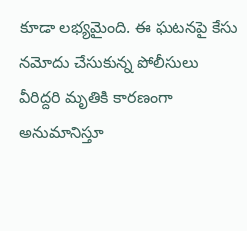కూడా లభ్యమైంది. ఈ ఘటనపై కేసు నమోదు చేసుకున్న పోలీసులు వీరిద్దరి మృతికి కారణంగా అనుమానిస్తూ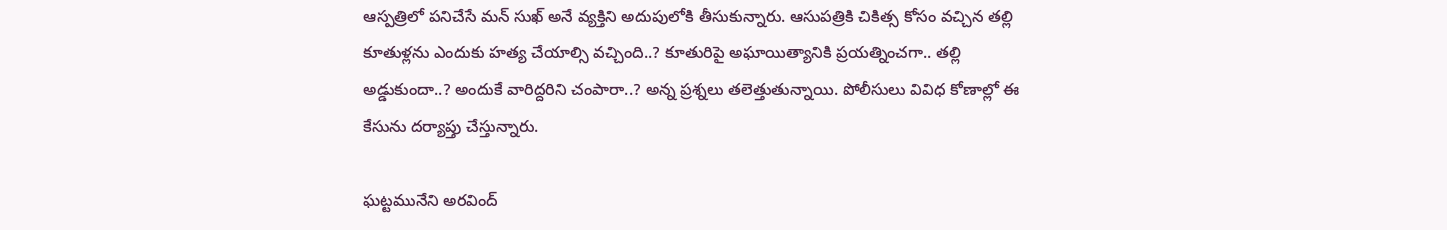ఆస్పత్రిలో పనిచేసే మన్ సుఖ్ అనే వ్యక్తిని అదుపులోకి తీసుకున్నారు. ఆసుపత్రికి చికిత్స కోసం వచ్చిన తల్లి కూతుళ్లను ఎందుకు హత్య చేయాల్సి వచ్చింది..? కూతురిపై అఘాయిత్యానికి ప్రయత్నించగా.. తల్లి అడ్డుకుందా..? అందుకే వారిద్దరిని చంపారా..? అన్న ప్రశ్నలు తలెత్తుతున్నాయి. పోలీసులు వివిధ కోణాల్లో ఈ కేసును దర్యాప్తు చేస్తున్నారు.

ఘట్టమునేని అరవింద్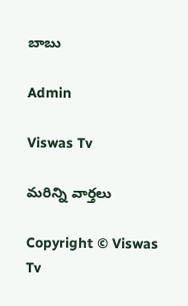బాబు

Admin

Viswas Tv

మరిన్ని వార్తలు

Copyright © Viswas Tv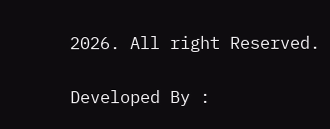2026. All right Reserved.

Developed By :